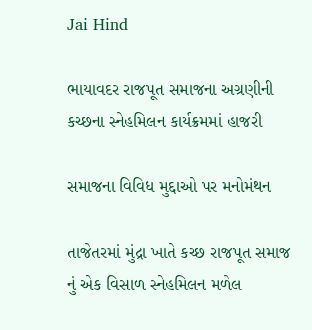Jai Hind

ભાયાવદર રાજપૂત સમાજના અગ્રણીની કચ્છના સ્નેહમિલન કાર્યક્રમમાં હાજરી

સમાજના વિવિધ મુદ્દાઓ પર મનોમંથન

તાજેતરમાં મુંદ્રા ખાતે કચ્છ રાજપૂત સમાજ નું એક વિસાળ સ્નેહમિલન મળેલ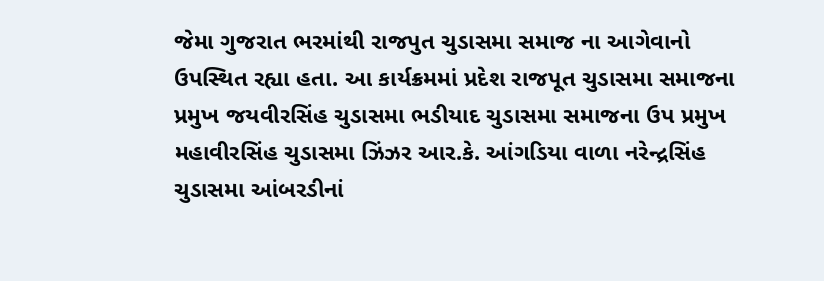જેમા ગુજરાત ભરમાંથી રાજપુત ચુડાસમા સમાજ ના આગેવાનો ઉપસ્થિત રહ્યા હતા. આ કાર્યક્રમમાં પ્રદેશ રાજપૂત ચુડાસમા સમાજના પ્રમુખ જયવીરસિંહ ચુડાસમા ભડીયાદ ચુડાસમા સમાજના ઉપ પ્રમુખ મહાવીરસિંહ ચુડાસમા ઝિંઝર આર.કે. આંગડિયા વાળા નરેન્દ્રસિંહ ચુડાસમા આંબરડીનાં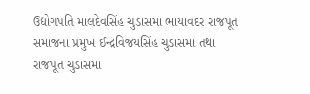ઉદ્યોગપતિ માલદેવસિંહ ચુડાસમા ભાયાવદર રાજપૂત સમાજના પ્રમુખ ઈન્દ્રવિજયસિંહ ચુડાસમા તથા રાજપૂત ચુડાસમા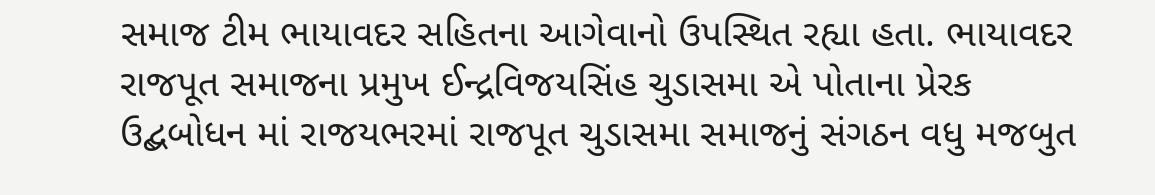સમાજ ટીમ ભાયાવદર સહિતના આગેવાનો ઉપસ્થિત રહ્યા હતા. ભાયાવદર રાજપૂત સમાજના પ્રમુખ ઈન્દ્રવિજયસિંહ ચુડાસમા એ પોતાના પ્રેરક ઉદ્બબોધન માં રાજયભરમાં રાજપૂત ચુડાસમા સમાજનું સંગઠન વધુ મજબુત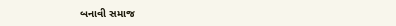બનાવી સમાજ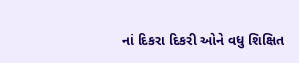નાં દિકરા દિકરી ઓને વધુ શિક્ષિત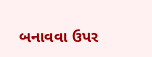બનાવવા ઉપર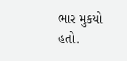ભાર મુકયો હતો.